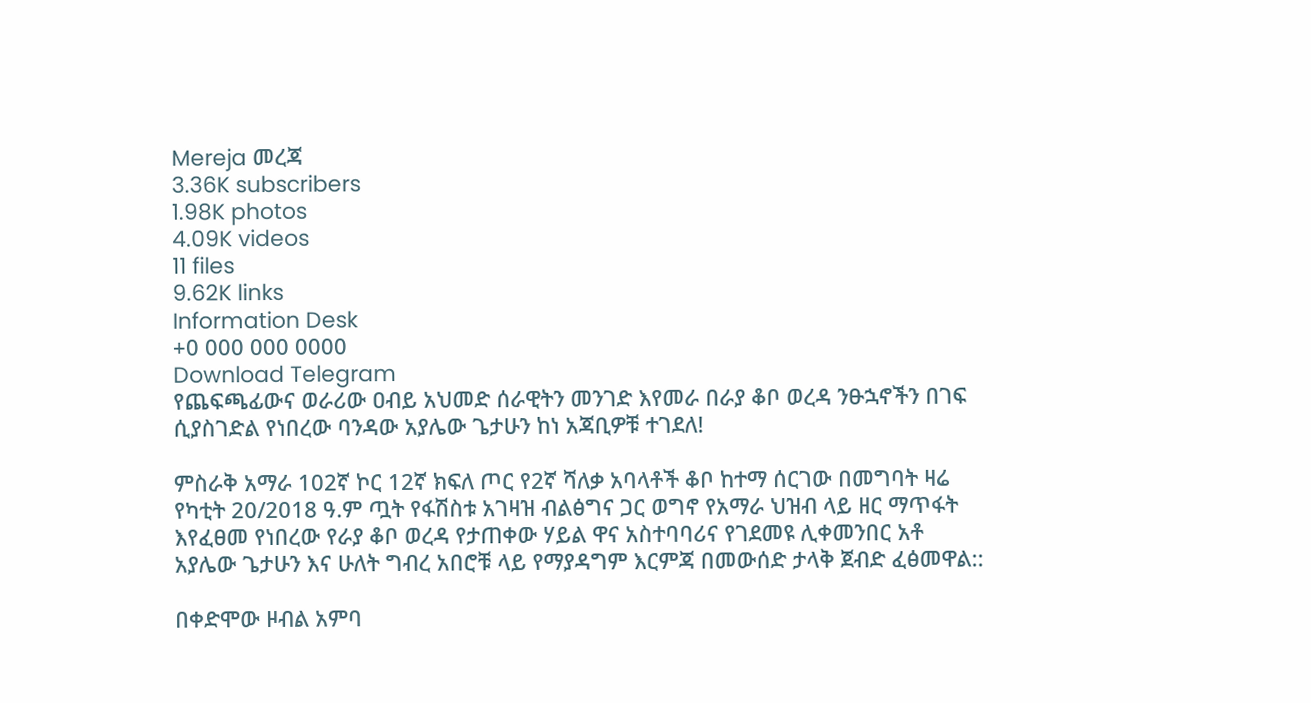Mereja መረጃ
3.36K subscribers
1.98K photos
4.09K videos
11 files
9.62K links
Information Desk
+0 000 000 0000
Download Telegram
የጨፍጫፊውና ወራሪው ዐብይ አህመድ ሰራዊትን መንገድ እየመራ በራያ ቆቦ ወረዳ ንፁኋኖችን በገፍ ሲያስገድል የነበረው ባንዳው አያሌው ጌታሁን ከነ አጃቢዎቹ ተገደለ!

ምስራቅ አማራ 102ኛ ኮር 12ኛ ክፍለ ጦር የ2ኛ ሻለቃ አባላቶች ቆቦ ከተማ ሰርገው በመግባት ዛሬ የካቲት 20/2018 ዓ.ም ጧት የፋሽስቱ አገዛዝ ብልፅግና ጋር ወግኖ የአማራ ህዝብ ላይ ዘር ማጥፋት እየፈፀመ የነበረው የራያ ቆቦ ወረዳ የታጠቀው ሃይል ዋና አስተባባሪና የገደመዩ ሊቀመንበር አቶ አያሌው ጌታሁን እና ሁለት ግብረ አበሮቹ ላይ የማያዳግም እርምጃ በመውሰድ ታላቅ ጀብድ ፈፅመዋል::

በቀድሞው ዞብል አምባ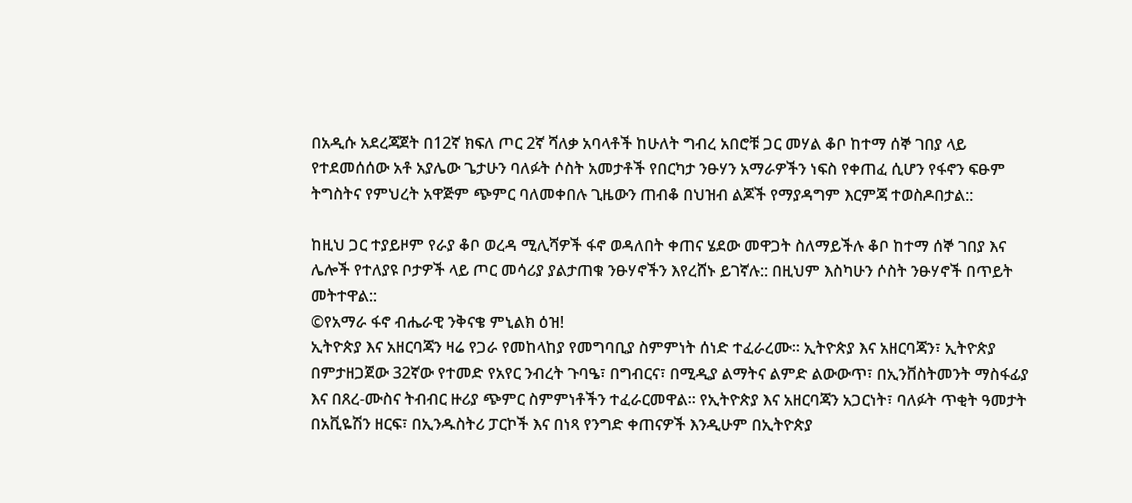በአዲሱ አደረጃጀት በ12ኛ ክፍለ ጦር 2ኛ ሻለቃ አባላቶች ከሁለት ግብረ አበሮቹ ጋር መሃል ቆቦ ከተማ ሰኞ ገበያ ላይ የተደመሰሰው አቶ አያሌው ጌታሁን ባለፉት ሶስት አመታቶች የበርካታ ንፁሃን አማራዎችን ነፍስ የቀጠፈ ሲሆን የፋኖን ፍፁም ትግስትና የምህረት አዋጅም ጭምር ባለመቀበሉ ጊዜውን ጠብቆ በህዝብ ልጆች የማያዳግም እርምጃ ተወስዶበታል::

ከዚህ ጋር ተያይዞም የራያ ቆቦ ወረዳ ሚሊሻዎች ፋኖ ወዳለበት ቀጠና ሄደው መዋጋት ስለማይችሉ ቆቦ ከተማ ሰኞ ገበያ እና ሌሎች የተለያዩ ቦታዎች ላይ ጦር መሳሪያ ያልታጠቁ ንፁሃኖችን እየረሸኑ ይገኛሉ:: በዚህም እስካሁን ሶስት ንፁሃኖች በጥይት መትተዋል::
©የአማራ ፋኖ ብሔራዊ ንቅናቄ ምኒልክ ዕዝ!
ኢትዮጵያ እና አዘርባጃን ዛሬ የጋራ የመከላከያ የመግባቢያ ስምምነት ሰነድ ተፈራረሙ። ኢትዮጵያ እና አዘርባጃን፣ ኢትዮጵያ በምታዘጋጀው 32ኛው የተመድ የአየር ንብረት ጉባዔ፣ በግብርና፣ በሚዲያ ልማትና ልምድ ልውውጥ፣ በኢንቨስትመንት ማስፋፊያ እና በጸረ-ሙስና ትብብር ዙሪያ ጭምር ስምምነቶችን ተፈራርመዋል። የኢትዮጵያ እና አዘርባጃን አጋርነት፣ ባለፉት ጥቂት ዓመታት በአቪዬሽን ዘርፍ፣ በኢንዱስትሪ ፓርኮች እና በነጻ የንግድ ቀጠናዎች እንዲሁም በኢትዮጵያ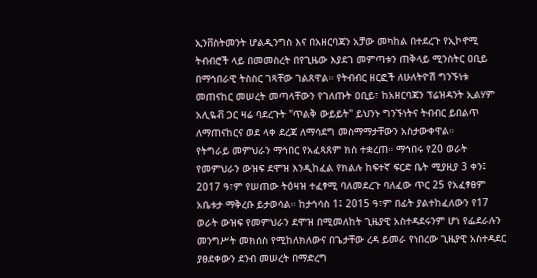ኢንቨስትመንት ሆልዲንግስ እና በአዘርባጃን አቻው መካከል በተደረጉ የኢኮኖሚ ትብብሮች ላይ በመመስረት በየጊዜው እያደገ መምጣቱን ጠቅላይ ሚንስትር ዐቢይ በማኅበራዊ ትስስር ገጻቸው ገልጸዋል። የትብብር ዘርፎች ለሁለትዮሽ ግንኙነቱ መጠናከር መሠረት መጣላቸውን የገለጡት ዐቢይ፣ ከአዘርባጃን ፕሬዝዳንት ኢልሃም አሊዬቭ ጋር ዛሬ ባደረጉት "ጥልቅ ውይይት" ይህንኑ ግንኙነትና ትብብር ይበልጥ ለማጠናከርና ወደ ላቀ ደረጃ ለማሳደግ መስማማታቸውን አስታውቀዋል።
የትግራይ መምህራን ማኅበር የአፈጻጸም ክስ ተቋረጠ። ማኅበሩ የ20 ወራት የመምህራን ውዝፍ ደሞዝ እንዲከፈል የክልሉ ከፍተኛ ፍርድ ቤት ሚያዚያ 3 ቀን፤ 2017 ዓ፣ም የሠጠው ትዕዛዝ ተፈፃሚ ባለመደረጉ ባለፈው ጥር 25 የአፈፃፀም አቤቱታ ማቅረቡ ይታወሳል። ከታኅሳስ 1፤ 2015 ዓ፣ም በፊት ያልተከፈለውን የ17 ወራት ውዝፍ የመምህራን ደሞዝ በሚመለከት ጊዜያዊ አስተዳደሩንም ሆነ የፌደራሉን መንግሥት መክሰስ የሚከለክለውና በጌታቸው ረዳ ይመራ የነበረው ጊዜያዊ አስተዳደር ያፀደቀውን ደንብ መሠረት በማድረግ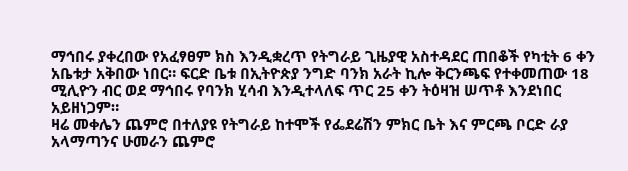ማኅበሩ ያቀረበው የአፈፃፀም ክስ እንዲቋረጥ የትግራይ ጊዜያዊ አስተዳደር ጠበቆች የካቲት 6 ቀን አቤቱታ አቅበው ነበር። ፍርድ ቤቱ በኢትዮጵያ ንግድ ባንክ አራት ኪሎ ቅርንጫፍ የተቀመጠው 18 ሚሊዮን ብር ወደ ማኅበሩ የባንክ ሂሳብ እንዲተላለፍ ጥር 25 ቀን ትዕዛዝ ሠጥቶ እንደነበር አይዘነጋም።
ዛሬ መቀሌን ጨምሮ በተለያዩ የትግራይ ከተሞች የፌደሬሽን ምክር ቤት እና ምርጫ ቦርድ ራያ አላማጣንና ሁመራን ጨምሮ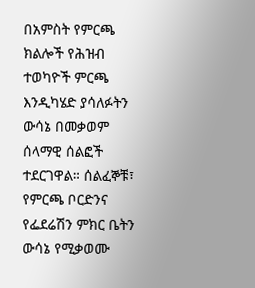በአምስት የምርጫ ክልሎች የሕዝብ ተወካዮች ምርጫ እንዲካሄድ ያሳለፉትን ውሳኔ በመቃወም ሰላማዊ ሰልፎች ተደርገዋል። ሰልፈኞቹ፣ የምርጫ ቦርድንና የፌደሬሽን ምክር ቤትን ውሳኔ የሚቃወሙ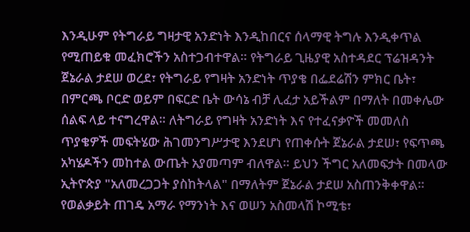እንዲሁም የትግራይ ግዛታዊ አንድነት እንዲከበርና ሰላማዊ ትግሉ እንዲቀጥል የሚጠይቁ መፈክሮችን አስተጋብተዋል። የትግራይ ጊዜያዊ አስተዳደር ፕሬዝዳንት ጀኔራል ታደሠ ወረደ፣ የትግራይ የግዛት አንድነት ጥያቄ በፌደሬሽን ምክር ቤት፣ በምርጫ ቦርድ ወይም በፍርድ ቤት ውሳኔ ብቻ ሊፈታ አይችልም በማለት በመቀሌው ሰልፍ ላይ ተናግረዋል። ለትግራይ የግዛት አንድነት እና የተፈናቃዮች መመለስ ጥያቄዎች መፍትሄው ሕገመንግሥታዊ እንደሆነ የጠቀሱት ጀኔራል ታደሠ፣ የፍጥጫ አካሄዶችን መከተል ውጤት አያመጣም ብለዋል። ይህን ችግር አለመፍታት በመላው ኢትዮጵያ "አለመረጋጋት ያስከትላል" በማለትም ጀኔራል ታደሠ አስጠንቅቀዋል።
የወልቃይት ጠገዴ አማራ የማንነት እና ወሠን አስመላሽ ኮሚቴ፣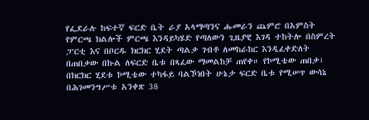የፌደራሉ ከፍተኛ ፍርድ ቤት ራያ አላማጣንና ሑመራን ጨምሮ በአምስት የምርጫ ክልሎች ምርጫ እንዳይካሄድ የጣለውን ጊዜያዊ እገዳ ተከትሎ በስምረት ፓርቲ እና በቦርዱ ክርክር ሂደት ጣልቃ ገብቶ ለመከራከር እንዲፈቀድለት በጠበቃው በኩል ለፍርድ ቤቱ በጻፈው ማመልከቻ ጠየቀ። የኮሚቴው ጠበቃ፣ በክርክር ሂደቱ ኮሚቴው ተካፋይ ባልኾነበት ሁኔታ ፍርድ ቤቱ የሚሠጥ ውሳኔ በሕገመንግሥቱ አንቀጽ 38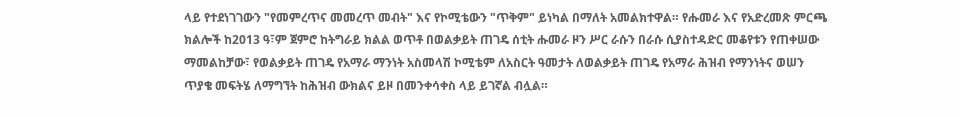ላይ የተደነገገውን "የመምረጥና መመረጥ መብት" እና የኮሚቴውን "ጥቅም" ይነካል በማለት አመልክተዋል። የሑመራ እና የአድረመጽ ምርጫ ክልሎች ከ2013 ዓ፣ም ጀምሮ ከትግራይ ክልል ወጥቶ በወልቃይት ጠገዴ ሰቲት ሑመራ ዞን ሥር ራሱን በራሱ ሲያስተዳድር መቆየቱን የጠቀሠው ማመልከቻው፣ የወልቃይት ጠገዴ የአማራ ማንነት አስመላሽ ኮሚቴም ለአስርት ዓመታት ለወልቃይት ጠገዴ የአማራ ሕዝብ የማንነትና ወሠን ጥያቄ መፍትሄ ለማግኘት ከሕዝብ ውክልና ይዞ በመንቀሳቀስ ላይ ይገኛል ብሏል።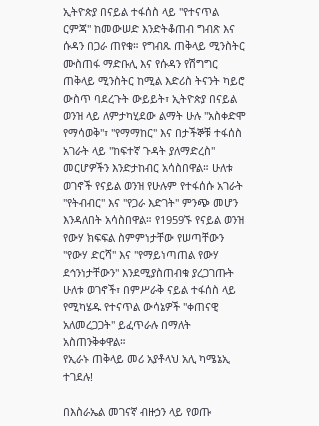ኢትዮጵያ በናይል ተፋሰስ ላይ "የተናጥል ርምጃ" ከመውሠድ እንድትቆጠብ ግብጽ እና ሱዳን በጋራ ጠየቁ። የግብጹ ጠቅላይ ሚንስትር ሙስጠፋ ማድቡሊ እና የሱዳን የሽግግር ጠቅላይ ሚንስትር ከሚል እድሪስ ትናንት ካይሮ ውስጥ ባደረጉት ውይይት፣ ኢትዮጵያ በናይል ወንዝ ላይ ለምታካሂደው ልማት ሁሉ "አስቀድሞ የማሳወቅ"፣ "የማማከር" እና በታችኞቹ ተፋሰስ አገራት ላይ "ከፍተኛ ጉዳት ያለማድረስ" መርሆዎችን እንድታከብር አሳስበዋል። ሁለቱ ወገኖች የናይል ወንዝ የሁሉም የተፋሰሱ አገራት "የትብብር" እና "የጋራ እድገት" ምንጭ መሆን እንዳለበት አሳስበዋል። የ1959ኙ የናይል ወንዝ የውሃ ክፍፍል ስምምነታቸው የሠጣቸውን "የውሃ ድርሻ" እና "የማይነጣጠል የውሃ ደኅንነታቸውን" እንደሚያስጠብቁ ያረጋገጡት ሁለቱ ወገኖች፣ በምሥራቅ ናይል ተፋሰስ ላይ የሚካሄዱ የተናጥል ውሳኔዎች "ቀጠናዊ አለመረጋጋት" ይፈጥራሉ በማለት አስጠንቅቀዋል።
የኢራኑ ጠቅላይ መሪ አያቶላህ አሊ ካሜኔኢ ተገደሉ!

በእስራኤል መገናኛ ብዙኃን ላይ የወጡ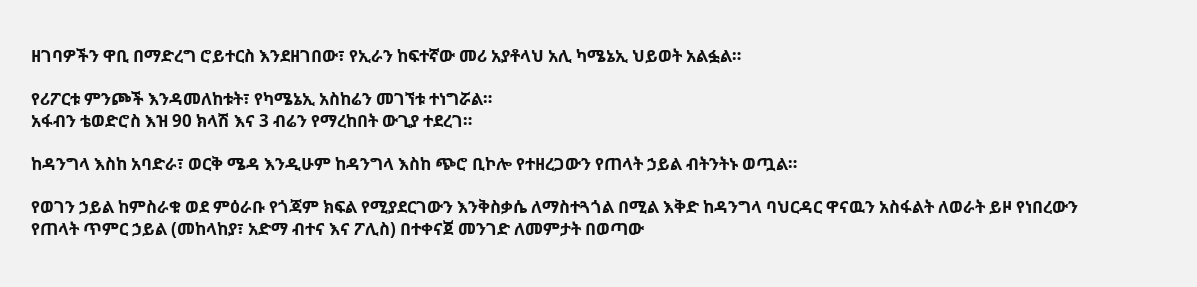ዘገባዎችን ዋቢ በማድረግ ሮይተርስ እንደዘገበው፣ የኢራን ከፍተኛው መሪ አያቶላህ አሊ ካሜኔኢ ህይወት አልፏል።

የሪፖርቱ ምንጮች እንዳመለከቱት፣ የካሜኔኢ አስከሬን መገኘቱ ተነግሯል።
አፋብን ቴወድሮስ እዝ 90 ክላሽ እና 3 ብሬን የማረከበት ውጊያ ተደረገ።

ከዳንግላ እስከ አባድራ፣ ወርቅ ሜዳ እንዲሁም ከዳንግላ እስከ ጭሮ ቢኮሎ የተዘረጋውን የጠላት ኃይል ብትንትኑ ወጧል።

የወገን ኃይል ከምስራቁ ወደ ምዕራቡ የጎጃም ክፍል የሚያደርገውን እንቅስቃሴ ለማስተጓጎል በሚል እቅድ ከዳንግላ ባህርዳር ዋናዉን አስፋልት ለወራት ይዞ የነበረውን የጠላት ጥምር ኃይል (መከላከያ፣ አድማ ብተና እና ፖሊስ) በተቀናጀ መንገድ ለመምታት በወጣው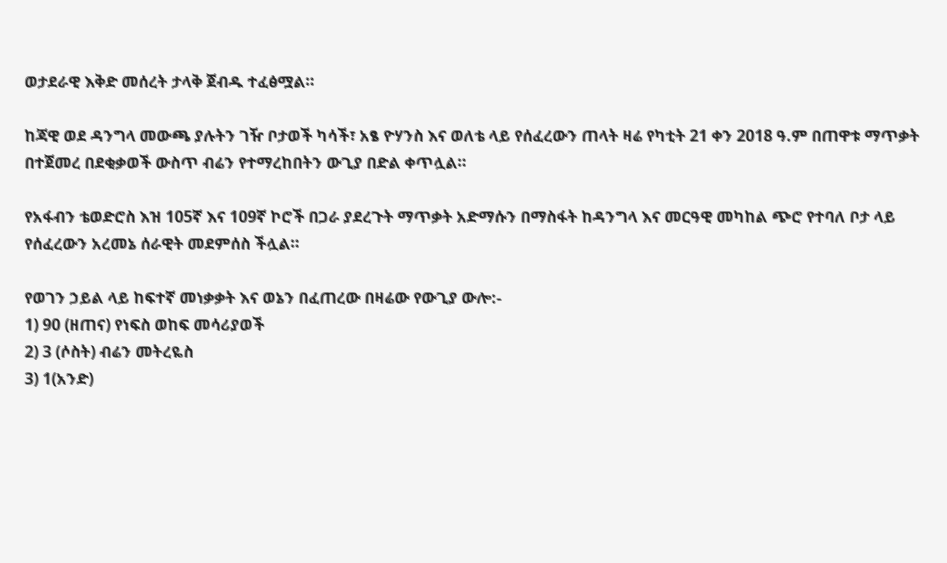ወታደራዊ እቅድ መሰረት ታላቅ ጀብዱ ተፈፅሟል።

ከጃዊ ወደ ዳንግላ መውጫ ያሉትን ገዥ ቦታወች ካሳች፣ አፄ ዮሃንስ እና ወለቴ ላይ የሰፈረውን ጠላት ዛሬ የካቲት 21 ቀን 2018 ዓ.ም በጠዋቱ ማጥቃት በተጀመረ በደቂቃወች ውስጥ ብሬን የተማረከበትን ውጊያ በድል ቀጥሏል።

የአፋብን ቴወድሮስ እዝ 105ኛ እና 109ኛ ኮሮች በጋራ ያደረጉት ማጥቃት አድማሱን በማስፋት ከዳንግላ እና መርዓዊ መካከል ጭሮ የተባለ ቦታ ላይ የሰፈረውን አረመኔ ሰራዊት መደምሰስ ችሏል።

የወገን ኃይል ላይ ከፍተኛ መነቃቃት እና ወኔን በፈጠረው በዛሬው የውጊያ ውሎ:-
1) 90 (ዘጠና) የነፍስ ወከፍ መሳሪያወች
2) 3 (ሶስት) ብሬን መትረዬስ
3) 1(አንድ)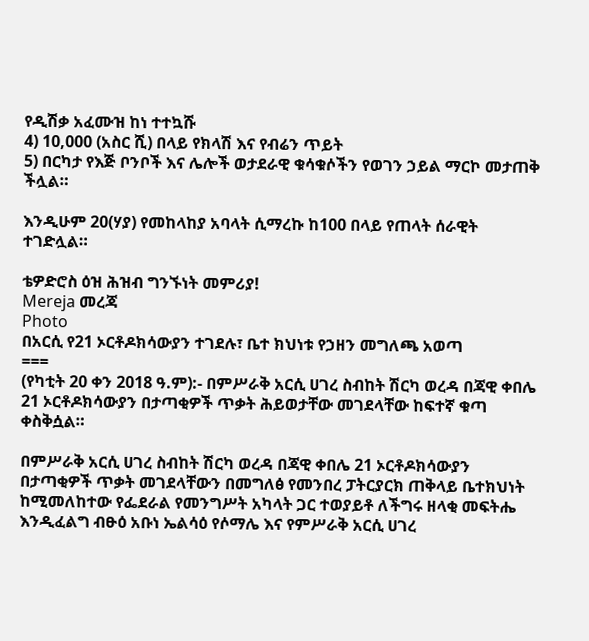የዲሽቃ አፈሙዝ ከነ ተተኳሹ
4) 10,000 (አስር ሺ) በላይ የክላሽ እና የብሬን ጥይት
5) በርካታ የእጅ ቦንቦች እና ሌሎች ወታደራዊ ቁሳቁሶችን የወገን ኃይል ማርኮ መታጠቅ ችሏል።

እንዲሁም 20(ሃያ) የመከላከያ አባላት ሲማረኩ ከ100 በላይ የጠላት ሰራዊት ተገድሏል።

ቴዎድሮስ ዕዝ ሕዝብ ግንኙነት መምሪያ!
Mereja መረጃ
Photo
በአርሲ የ21 ኦርቶዶክሳውያን ተገደሉ፣ ቤተ ክህነቱ የኃዘን መግለጫ አወጣ
===
(የካቲት 20 ቀን 2018 ዓ.ም):- በምሥራቅ አርሲ ሀገረ ስብከት ሽርካ ወረዳ በጃዊ ቀበሌ 21 ኦርቶዶክሳውያን በታጣቂዎች ጥቃት ሕይወታቸው መገደላቸው ከፍተኛ ቁጣ ቀስቅሷል።

በምሥራቅ አርሲ ሀገረ ስብከት ሽርካ ወረዳ በጃዊ ቀበሌ 21 ኦርቶዶክሳውያን በታጣቂዎች ጥቃት መገደላቸውን በመግለፅ የመንበረ ፓትርያርክ ጠቅላይ ቤተክህነት ከሚመለከተው የፌደራል የመንግሥት አካላት ጋር ተወያይቶ ለችግሩ ዘላቂ መፍትሔ እንዲፈልግ ብፁዕ አቡነ ኤልሳዕ የሶማሌ እና የምሥራቅ አርሲ ሀገረ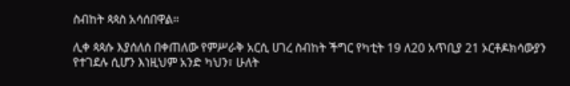ስብከት ጳጳስ አሳሰበዋል።

ሊቀ ጳጳሱ እያሰለሰ በቀጠለው የምሥራቅ አርሲ ሀገረ ስብከት ችግር የካቲት 19 ለ20 አጥቢያ 21 ኦርቶዶክሳውያን የተገደሉ ሲሆን እነዚህም አንድ ካህን፣ ሁለት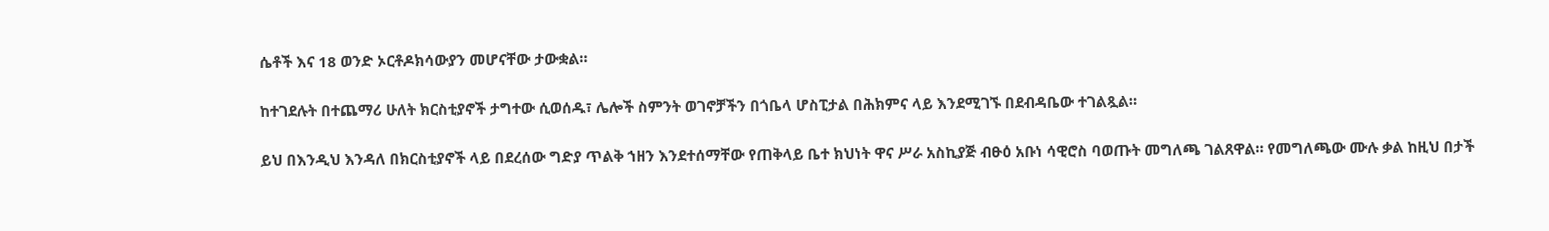ሴቶች እና 18 ወንድ ኦርቶዶክሳውያን መሆናቸው ታውቋል።

ከተገደሉት በተጨማሪ ሁለት ክርስቲያኖች ታግተው ሲወሰዱ፣ ሌሎች ስምንት ወገኖቻችን በጎቤላ ሆስፒታል በሕክምና ላይ እንደሚገኙ በደብዳቤው ተገልጿል።

ይህ በእንዲህ እንዳለ በክርስቲያኖች ላይ በደረሰው ግድያ ጥልቅ ኀዘን እንደተሰማቸው የጠቅላይ ቤተ ክህነት ዋና ሥራ አስኪያጅ ብፁዕ አቡነ ሳዊሮስ ባወጡት መግለጫ ገልጸዋል። የመግለጫው ሙሉ ቃል ከዚህ በታች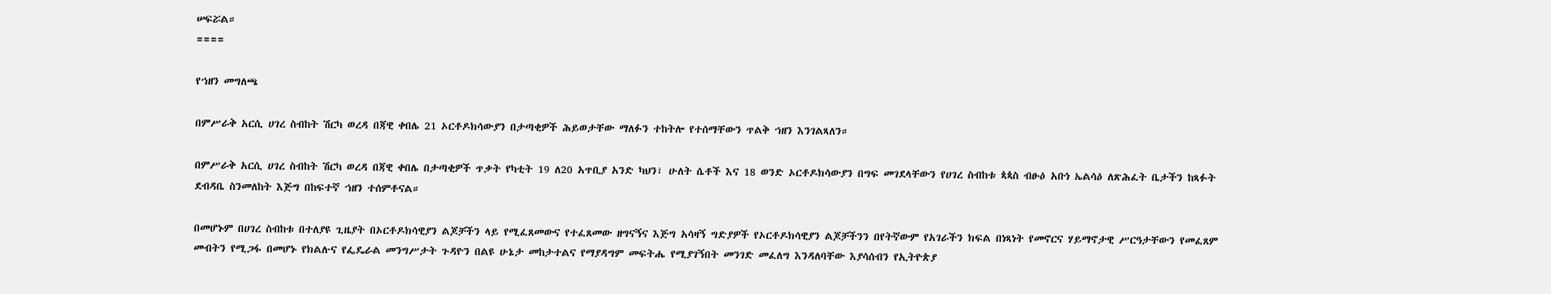ሠፍሯል።
====

የኀዘን መግለጫ

በምሥራቅ አርሲ ሀገረ ስብከት ሽርካ ወረዳ በጃዊ ቀበሌ 21 ኦርቶዶክሳውያን በታጣቂዎች ሕይወታቸው ማለፉን ተከትሎ የተሰማቸውን ጥልቅ ኀዘን እንገልጻለን።

በምሥራቅ አርሲ ሀገረ ስብከት ሽርካ ወረዳ በጃዊ ቀበሌ በታጣቂዎች ጥቃት የካቲት 19 ለ20 አጥቢያ አንድ ካህን፣ ሁለት ሴቶች እና 18 ወንድ ኦርቶዶክሳውያን በግፍ መገደላቸውን የሀገረ ስብከቱ ጳጳስ ብፁዕ አቡነ ኤልሳዕ ለጽሕፈት ቤታችን ከጻፉት ደብዳቤ ስንመለከት እጅግ በከፍተኛ ኀዘን ተሰምቶናል።

በመሆኑም በሀገረ ስብከቱ በተለያዩ ጊዜያት በኦርቶዶክሳዊያን ልጆቻችን ላይ የሚፈጸመውና የተፈጸመው ዘግናኝና እጅግ አሳዛኝ ግድያዎች የኦርቶዶክሳዊያን ልጆቻችንን በየትኛውም የአገራችን ክፍል በነጻነት የመኖርና ሃይማኖታዊ ሥርዓታቸውን የመፈጸም መብትን የሚጋፋ በመሆኑ የክልሉና የፌዴራል መንግሥታት ጉዳዮን በልዩ ሁኔታ መከታተልና የማያዳግም መፍትሔ የሚያገኝበት መንገድ መፈለግ እንዳለባቸው እያሳሰብን የኢትዮጵያ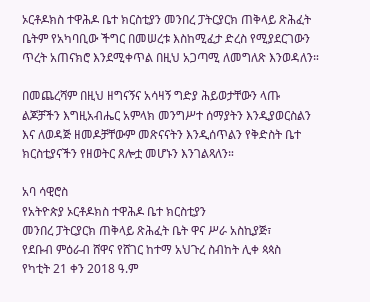ኦርቶዶክስ ተዋሕዶ ቤተ ክርስቲያን መንበረ ፓትርያርክ ጠቅላይ ጽሕፈት ቤትም የአካባቢው ችግር በመሠረቱ እስከሚፈታ ድረስ የሚያደርገውን ጥረት አጠናክሮ እንደሚቀጥል በዚህ አጋጣሚ ለመግለጽ እንወዳለን።

በመጨረሻም በዚህ ዘግናኝና አሳዛኝ ግድያ ሕይወታቸውን ላጡ ልጆቻችን እግዚአብሔር አምላክ መንግሥተ ሰማያትን እንዲያወርስልን እና ለወዳጅ ዘመዶቻቸውም መጽናናትን እንዲሰጥልን የቅድስት ቤተ ክርስቲያናችን የዘወትር ጸሎቷ መሆኑን እንገልጻለን።

አባ ሳዊሮስ
የአትዮጵያ ኦርቶዶክስ ተዋሕዶ ቤተ ክርስቲያን
መንበረ ፓትርያርክ ጠቅላይ ጽሕፈት ቤት ዋና ሥራ አስኪያጅ፣
የደቡብ ምዕራብ ሸዋና የሸገር ከተማ አህጉረ ስብከት ሊቀ ጳጳስ
የካቲት 21 ቀን 2018 ዓ.ም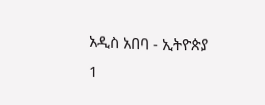አዲስ አበባ - ኢትዮጵያ
1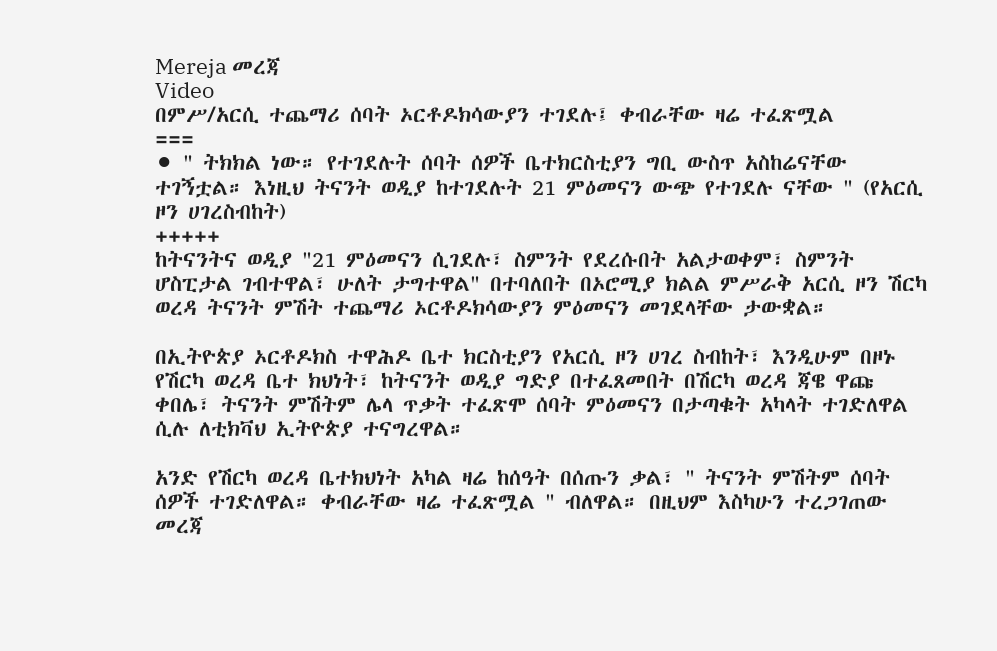Mereja መረጃ
Video
በምሥ/አርሲ ተጨማሪ ሰባት ኦርቶዶክሳውያን ተገደሉ፤ ቀብራቸው ዛሬ ተፈጽሟል
===
⚫ " ትክክል ነው። የተገደሉት ሰባት ሰዎች ቤተክርስቲያን ግቢ ውስጥ አስከሬናቸው ተገኝቷል። እነዚህ ትናንት ወዲያ ከተገደሉት 21 ምዕመናን ውጭ የተገደሉ ናቸው " (የአርሲ ዞን ሀገረስብከት)
+++++
ከትናንትና ወዲያ "21 ምዕመናን ሲገደሉ፣ ስምንት የደረሱበት አልታወቀም፣ ስምንት ሆስፒታል ገብተዋል፣ ሁለት ታግተዋል" በተባለበት በኦሮሚያ ክልል ምሥራቅ አርሲ ዞን ሽርካ ወረዳ ትናንት ምሽት ተጨማሪ ኦርቶዶክሳውያን ምዕመናን መገደላቸው ታውቋል።

በኢትዮጵያ ኦርቶዶክስ ተዋሕዶ ቤተ ክርስቲያን የአርሲ ዞን ሀገረ ስብከት፣ እንዲሁም በዞኑ የሽርካ ወረዳ ቤተ ክህነት፣ ከትናንት ወዲያ ግድያ በተፈጸመበት በሽርካ ወረዳ ጃዌ ዋጩ ቀበሌ፣ ትናንት ምሽትም ሌላ ጥቃት ተፈጽሞ ሰባት ምዕመናን በታጣቁት አካላት ተገድለዋል ሲሉ ለቲክቫህ ኢትዮጵያ ተናግረዋል።

አንድ የሽርካ ወረዳ ቤተክህነት አካል ዛሬ ከሰዓት በሰጡን ቃል፣ " ትናንት ምሽትም ሰባት ሰዎች ተገድለዋል። ቀብራቸው ዛሬ ተፈጽሟል " ብለዋል። በዚህም እስካሁን ተረጋገጠው መረጃ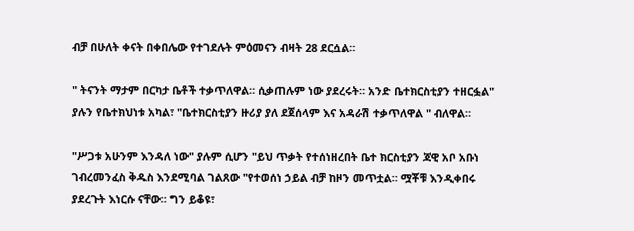ብቻ በሁለት ቀናት በቀበሌው የተገደሉት ምዕመናን ብዛት 28 ደርሷል።

" ትናንት ማታም በርካታ ቤቶች ተቃጥለዋል። ሲቃጠሉም ነው ያደረሩት። አንድ ቤተክርስቲያን ተዘርፏል" ያሉን የቤተክህነቱ አካል፣ "ቤተክርስቲያን ዙሪያ ያለ ደጀሰላም እና አዳራሽ ተቃጥለዋል " ብለዋል።

"ሥጋቱ አሁንም እንዳለ ነው" ያሉም ሲሆን "ይህ ጥቃት የተሰነዘረበት ቤተ ክርስቲያን ጃዊ አቦ አቡነ ገብረመንፈስ ቅዱስ እንደሚባል ገልጸው "የተወሰነ ኃይል ብቻ ከዞን መጥቷል። ሟቾቹ እንዲቀበሩ ያደረጉት እነርሱ ናቸው። ግን ይቆዩ፣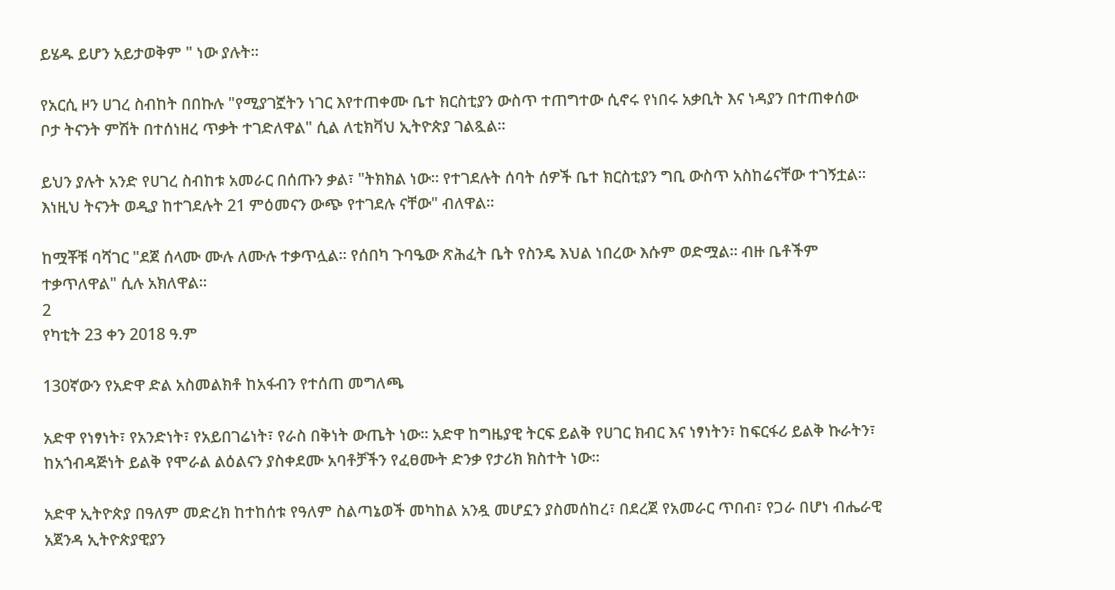ይሄዱ ይሆን አይታወቅም " ነው ያሉት።

የአርሲ ዞን ሀገረ ስብከት በበኩሉ "የሚያገኟትን ነገር እየተጠቀሙ ቤተ ክርስቲያን ውስጥ ተጠግተው ሲኖሩ የነበሩ አቃቢት እና ነዳያን በተጠቀሰው ቦታ ትናንት ምሽት በተሰነዘረ ጥቃት ተገድለዋል" ሲል ለቲክቫህ ኢትዮጵያ ገልጿል።

ይህን ያሉት አንድ የሀገረ ስብከቱ አመራር በሰጡን ቃል፣ "ትክክል ነው። የተገደሉት ሰባት ሰዎች ቤተ ክርስቲያን ግቢ ውስጥ አስከሬናቸው ተገኝቷል። እነዚህ ትናንት ወዲያ ከተገደሉት 21 ምዕመናን ውጭ የተገደሉ ናቸው" ብለዋል።

ከሟቾቹ ባሻገር "ደጀ ሰላሙ ሙሉ ለሙሉ ተቃጥሏል። የሰበካ ጉባዔው ጽሕፈት ቤት የስንዴ እህል ነበረው እሱም ወድሟል። ብዙ ቤቶችም ተቃጥለዋል" ሲሉ አክለዋል።
2
የካቲት 23 ቀን 2018 ዓ.ም

130ኛውን የአድዋ ድል አስመልክቶ ከአፋብን የተሰጠ መግለጫ

አድዋ የነፃነት፣ የአንድነት፣ የአይበገሬነት፣ የራስ በቅነት ውጤት ነው። አድዋ ከግዜያዊ ትርፍ ይልቅ የሀገር ክብር እና ነፃነትን፣ ከፍርፋሪ ይልቅ ኩራትን፣ ከአጎብዳጅነት ይልቅ የሞራል ልዕልናን ያስቀደሙ አባቶቻችን የፈፀሙት ድንቃ የታሪክ ክስተት ነው።

አድዋ ኢትዮጵያ በዓለም መድረክ ከተከሰቱ የዓለም ስልጣኔወች መካከል አንዷ መሆኗን ያስመሰከረ፣ በደረጀ የአመራር ጥበብ፣ የጋራ በሆነ ብሔራዊ አጀንዳ ኢትዮጵያዊያን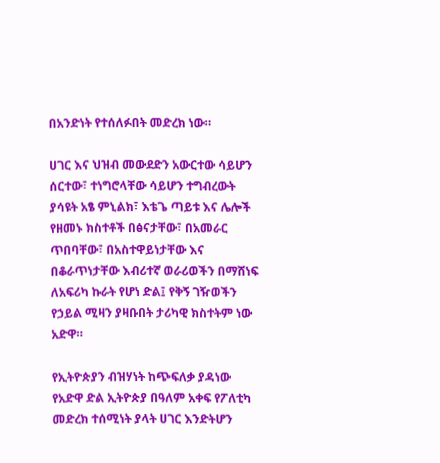በአንድነት የተሰለፉበት መድረክ ነው።

ሀገር እና ህዝብ መውደድን አውርተው ሳይሆን ሰርተው፣ ተነግሮላቸው ሳይሆን ተግብረውት ያሳዩት አፄ ምኒልክ፣ እቴጌ ጣይቱ እና ሌሎች የዘመኑ ክስተቶች በፅናታቸው፣ በአመራር ጥበባቸው፣ በአስተዋይነታቸው እና በቆራጥነታቸው እብሪተኛ ወራሪወችን በማሸነፍ ለአፍሪካ ኩራት የሆነ ድል፤ የቅኝ ገዥወችን የኃይል ሚዛን ያዛቡበት ታሪካዊ ክስተትም ነው አድዋ።

የኢትዮጵያን ብዝሃነት ከጭፍለቃ ያዳነው የአድዋ ድል ኢትዮጵያ በዓለም አቀፍ የፖለቲካ መድረክ ተሰሚነት ያላት ሀገር እንድትሆን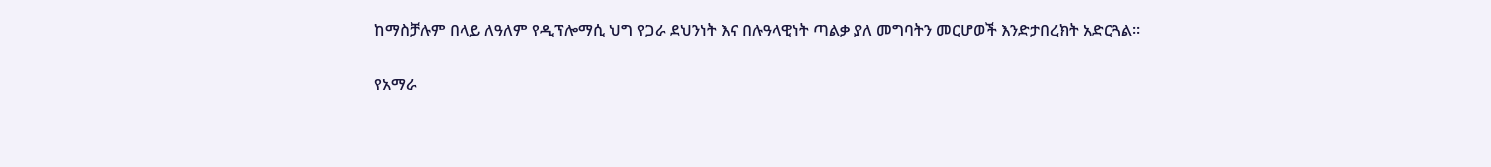ከማስቻሉም በላይ ለዓለም የዲፕሎማሲ ህግ የጋራ ደህንነት እና በሉዓላዊነት ጣልቃ ያለ መግባትን መርሆወች እንድታበረክት አድርጓል።

የአማራ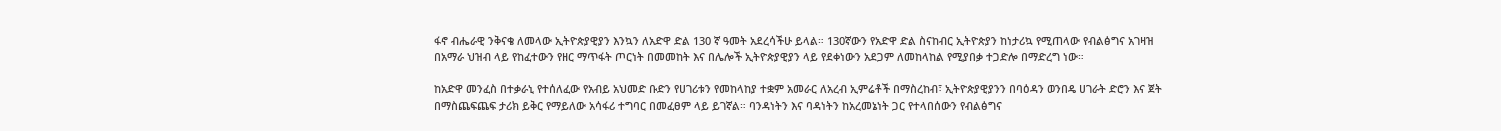ፋኖ ብሔራዊ ንቅናቄ ለመላው ኢትዮጵያዊያን እንኳን ለአድዋ ድል 130 ኛ ዓመት አደረሳችሁ ይላል። 130ኛውን የአድዋ ድል ስናከብር ኢትዮጵያን ከነታሪኳ የሚጠላው የብልፅግና አገዛዝ በአማራ ህዝብ ላይ የከፈተውን የዘር ማጥፋት ጦርነት በመመከት እና በሌሎች ኢትዮጵያዊያን ላይ የደቀነውን አደጋም ለመከላከል የሚያበቃ ተጋድሎ በማድረግ ነው።

ከአድዋ መንፈስ በተቃራኒ የተሰለፈው የአብይ አህመድ ቡድን የሀገሪቱን የመከላከያ ተቋም አመራር ለአረብ ኢምሬቶች በማስረከብ፣ ኢትዮጵያዊያንን በባዕዳን ወንበዴ ሀገራት ድሮን እና ጀት በማስጨፍጨፍ ታሪክ ይቅር የማይለው አሳፋሪ ተግባር በመፈፀም ላይ ይገኛል። ባንዳነትን እና ባዳነትን ከአረመኔነት ጋር የተላበሰውን የብልፅግና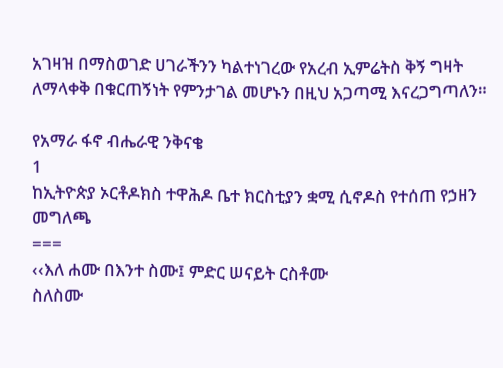አገዛዝ በማስወገድ ሀገራችንን ካልተነገረው የአረብ ኢምሬትስ ቅኝ ግዛት ለማላቀቅ በቁርጠኝነት የምንታገል መሆኑን በዚህ አጋጣሚ እናረጋግጣለን።

የአማራ ፋኖ ብሔራዊ ንቅናቄ
1
ከኢትዮጵያ ኦርቶዶክስ ተዋሕዶ ቤተ ክርስቲያን ቋሚ ሲኖዶስ የተሰጠ የኃዘን መግለጫ
===
‹‹እለ ሐሙ በእንተ ስሙ፤ ምድር ሠናይት ርስቶሙ
ስለስሙ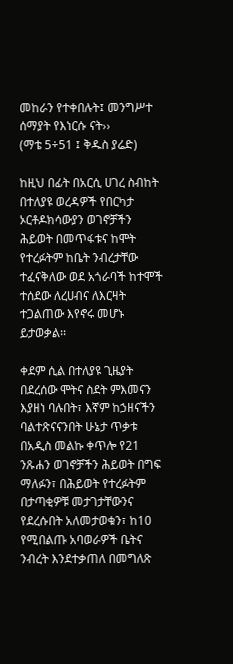መከራን የተቀበሉት፤ መንግሥተ ሰማያት የእነርሱ ናት››
(ማቴ 5÷51 ፤ ቅዱስ ያሬድ)

ከዚህ በፊት በአርሲ ሀገረ ስብከት በተለያዩ ወረዳዎች የበርካታ ኦርቶዶክሳውያን ወገኖቻችን ሕይወት በመጥፋቱና ከሞት የተረፉትም ከቤት ንብረታቸው ተፈናቅለው ወደ አጎራባች ከተሞች ተሰደው ለረሀብና ለእርዛት ተጋልጠው እየኖሩ መሆኑ ይታወቃል፡፡

ቀደም ሲል በተለያዩ ጊዜያት በደረሰው ሞትና ስደት ምእመናን እያዘነ ባሉበት፣ እኛም ከኃዘናችን ባልተጽናናንበት ሁኔታ ጥቃቱ በአዲስ መልኩ ቀጥሎ የ21 ንጹሐን ወገኖቻችን ሕይወት በግፍ ማለፉን፣ በሕይወት የተረፉትም በታጣቂዎቹ መታገታቸውንና የደረሱበት አለመታወቁን፣ ከ10 የሚበልጡ አባወራዎች ቤትና ንብረት እንደተቃጠለ በመግለጽ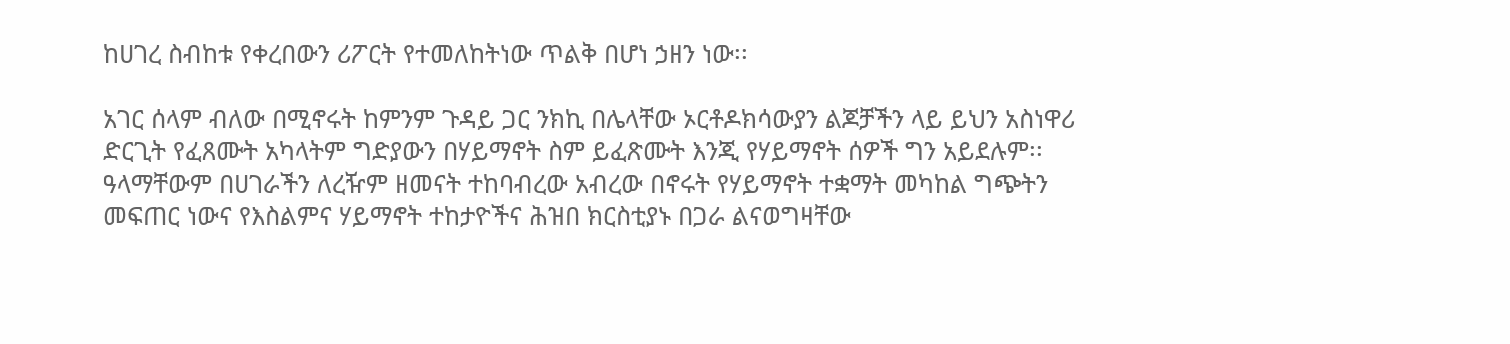ከሀገረ ስብከቱ የቀረበውን ሪፖርት የተመለከትነው ጥልቅ በሆነ ኃዘን ነው፡፡

አገር ሰላም ብለው በሚኖሩት ከምንም ጉዳይ ጋር ንክኪ በሌላቸው ኦርቶዶክሳውያን ልጆቻችን ላይ ይህን አስነዋሪ ድርጊት የፈጸሙት አካላትም ግድያውን በሃይማኖት ስም ይፈጽሙት እንጂ የሃይማኖት ሰዎች ግን አይደሉም፡፡ ዓላማቸውም በሀገራችን ለረዥም ዘመናት ተከባብረው አብረው በኖሩት የሃይማኖት ተቋማት መካከል ግጭትን መፍጠር ነውና የእስልምና ሃይማኖት ተከታዮችና ሕዝበ ክርስቲያኑ በጋራ ልናወግዛቸው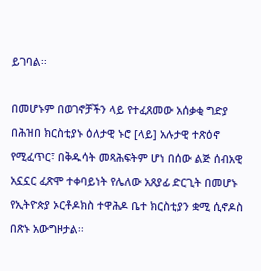ይገባል፡፡

በመሆኑም በወገኖቻችን ላይ የተፈጸመው አሰቃቂ ግድያ በሕዝበ ክርስቲያኑ ዕለታዊ ኑሮ [ላይ] አሉታዊ ተጽዕኖ የሚፈጥር፣ በቅዱሳት መጻሕፍትም ሆነ በሰው ልጅ ሰብአዊ አኗኗር ፈጽሞ ተቀባይነት የሌለው አጸያፊ ድርጊት በመሆኑ የኢትዮጵያ ኦርቶዶክስ ተዋሕዶ ቤተ ክርስቲያን ቋሚ ሲኖዶስ በጽኑ አውግዞታል፡፡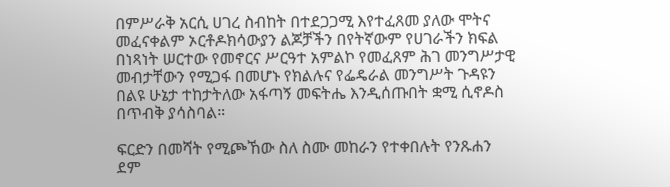በምሥራቅ አርሲ ሀገረ ስብከት በተደጋጋሚ እየተፈጸመ ያለው ሞትና መፈናቀልም ኦርቶዶክሳውያን ልጆቻችን በየትኛውም የሀገራችን ክፍል በነጻነት ሠርተው የመኖርና ሥርዓተ አምልኮ የመፈጸም ሕገ መንግሥታዊ መብታቸውን የሚጋፋ በመሆኑ የክልሉና የፌዴራል መንግሥት ጉዳዩን በልዩ ሁኔታ ተከታትለው አፋጣኝ መፍትሔ እንዲሰጡበት ቋሚ ሲኖዶስ በጥብቅ ያሳስባል።

ፍርድን በመሻት የሚጮኸው ስለ ስሙ መከራን የተቀበሉት የንጹሐን ደም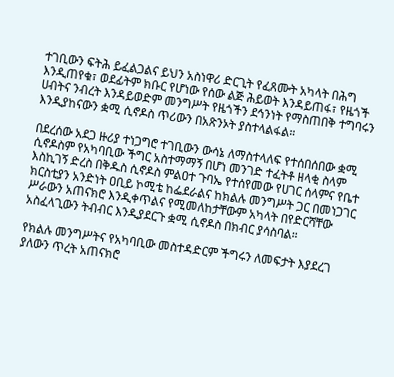ተገቢውን ፍትሕ ይፈልጋልና ይህን አስነዋሪ ድርጊት የፈጸሙት አካላት በሕግ እንዲጠየቁ፣ ወደፊትም ክቡር የሆነው የሰው ልጅ ሕይወት እንዳይጠፋ፣ የዜጎች ሀብትና ንብረት እንዳይወድም መንግሥት የዜጎችን ደኅንነት የማስጠበቅ ተግባሩን እንዲያከናውን ቋሚ ሲኖዶስ ጥሪውን በአጽንኦት ያስተላልፋል።

በደረሰው አደጋ ዙሪያ ተነጋግሮ ተገቢውን ውሳኔ ለማስተላለፍ የተሰበሰበው ቋሚ ሲኖዶስም የአካባቢው ችግር አስተማማኝ በሆነ መንገድ ተፈትቶ ዘላቂ ስላም እስኪገኝ ድረስ በቅዱስ ሲኖዶስ ምልዐተ ጉባኤ የተሰየመው የሀገር ሰላምና የቤተ ክርስቲያን አንድነት ዐቢይ ኮሚቴ ከፌደራልና ከክልሉ መንግሥት ጋር በመነጋገር ሥራውን አጠናክሮ እንዲቀጥልና የሚመለከታቸውም አካላት በየድርሻቸው አስፈላጊውን ትብብር እንዲያደርጉ ቋሚ ሲኖዶስ በክብር ያሳስባል።

የክልሉ መንግሥትና የአካባቢው መስተዳድርም ችግሩን ለመፍታት እያደረገ ያለውን ጥረት አጠናክሮ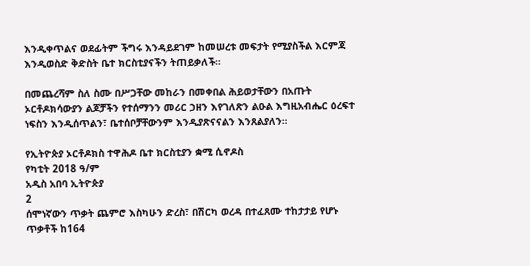እንዲቀጥልና ወደፊትም ችግሩ እንዳይደገም ከመሠረቱ መፍታት የሚያስችል እርምጃ እንዲወስድ ቅድስት ቤተ ክርስቲያናችን ትጠይቃለች።

በመጨረሻም ስለ ስሙ በሥጋቸው መከራን በመቀበል ሕይወታቸውን በአጡት ኦርቶዶክሳውያን ልጆቻችን የተሰማንን መሪር ኃዘን እየገለጽን ልዑል እግዚአብሔር ዕረፍተ ነፍስን እንዲሰጥልን፣ ቤተሰቦቻቸውንም እንዲያጽናናልን እንጸልያለን።

የኢትዮጵያ ኦርቶዶክስ ተዋሕዶ ቤተ ክርስቲያን ቋሚ ሲኖዶስ
የካቲት 2018 ዓ/ም
አዲስ አበባ ኢትዮጵያ
2
ሰሞነኛውን ጥቃት ጨምሮ እስካሁን ድረስ፣ በሽርካ ወረዳ በተፈጸሙ ተከታታይ የሆኑ ጥቃቶች ከ164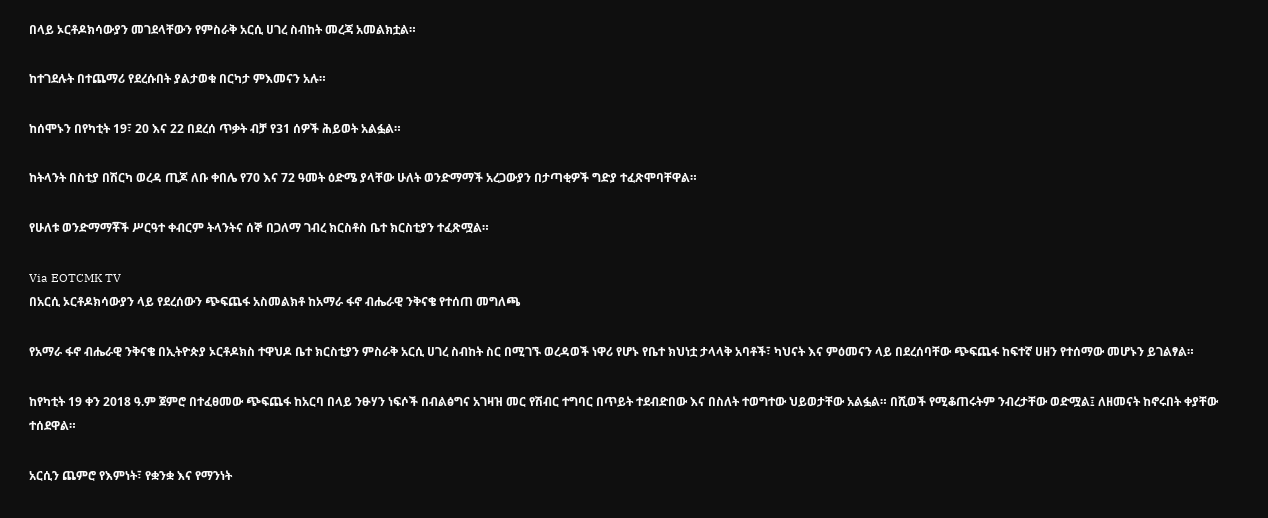በላይ ኦርቶዶክሳውያን መገደላቸውን የምስራቅ አርሲ ሀገረ ስብከት መረጃ አመልክቷል።

ከተገደሉት በተጨማሪ የደረሱበት ያልታወቁ በርካታ ምእመናን አሉ።

ከሰሞኑን በየካቲት 19፣ 20 እና 22 በደረሰ ጥቃት ብቻ የ31 ሰዎች ሕይወት አልፏል።

ከትላንት በስቲያ በሽርካ ወረዳ ጢጆ ለቡ ቀበሌ የ70 እና 72 ዓመት ዕድሜ ያላቸው ሁለት ወንድማማች አረጋውያን በታጣቂዎች ግድያ ተፈጽሞባቸዋል።

የሁለቱ ወንድማማቾች ሥርዓተ ቀብርም ትላንትና ሰኞ በጋለማ ገብረ ክርስቶስ ቤተ ክርስቲያን ተፈጽሟል።

Via EOTCMK TV
በአርሲ ኦርቶዶክሳውያን ላይ የደረሰውን ጭፍጨፋ አስመልክቶ ከአማራ ፋኖ ብሔራዊ ንቅናቄ የተሰጠ መግለጫ

የአማራ ፋኖ ብሔራዊ ንቅናቄ በኢትዮጵያ ኦርቶዶክስ ተዋህዶ ቤተ ክርስቲያን ምስራቅ አርሲ ሀገረ ስብከት ስር በሚገኙ ወረዳወች ነዋሪ የሆኑ የቤተ ክህነቷ ታላላቅ አባቶች፣ ካህናት እና ምዕመናን ላይ በደረሰባቸው ጭፍጨፋ ከፍተኛ ሀዘን የተሰማው መሆኑን ይገልፃል።

ከየካቲት 19 ቀን 2018 ዓ.ም ጀምሮ በተፈፀመው ጭፍጨፋ ከአርባ በላይ ንፁሃን ነፍሶች በብልፅግና አገዛዝ መር የሽብር ተግባር በጥይት ተደብድበው እና በስለት ተወግተው ህይወታቸው አልፏል። በሺወች የሚቆጠሩትም ንብረታቸው ወድሟል፤ ለዘመናት ከኖሩበት ቀያቸው ተሰደዋል።

አርሲን ጨምሮ የእምነት፣ የቋንቋ እና የማንነት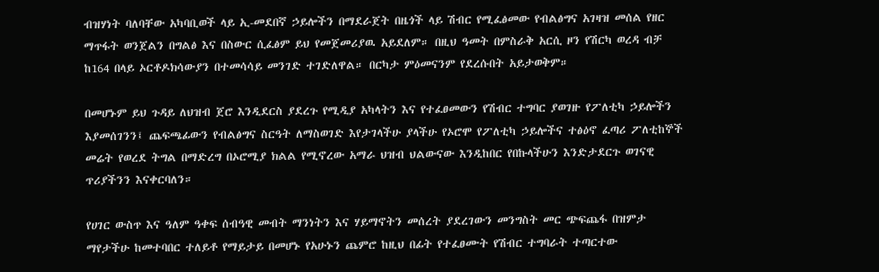ብዝሃነት ባለባቸው አካባቢወች ላይ ኢ-መደበኛ ኃይሎችን በማደራጀት በዜጎች ላይ ሽብር የሚፈፅመው የብልፅግና አገዛዝ መሰል የዘር ማጥፋት ወንጀልን በግልፅ እና በስውር ሲፈፅም ይህ የመጀመሪያዉ አይደለም። በዚህ ዓመት በምስራቅ አርሲ ዞን የሽርካ ወረዳ ብቻ ከ164 በላይ ኦርቶዶክሳውያን በተመሳሳይ መንገድ ተገድለዋል። በርካታ ምዕመናንም የደረሱበት አይታወቅም።

በመሆኑም ይህ ጉዳይ ለህዝብ ጀሮ እንዲደርስ ያደረጉ የሚዲያ አካላትን እና የተፈፀመውን የሽብር ተግባር ያወገዙ የፖለቲካ ኃይሎችን እያመሰገንን፤ ጨፍጫፊውን የብልፅግና ስርዓት ለማስወገድ እየታገላችሁ ያላችሁ የኦሮሞ የፖለቲካ ኃይሎችና ተፅዕኖ ፈጣሪ ፖለቲከኞች መሬት የወረደ ትግል በማድረግ በኦሮሚያ ክልል የሚኖረው አማራ ህዝብ ህልውናው እንዲከበር የበኩላችሁን እንድታደርጉ ወገናዊ ጥሪያችንን እናቀርባለን።

የሀገር ውስጥ እና ዓለም ዓቀፍ ሰብዓዊ መብት ማንነትን እና ሃይማኖትን መሰረት ያደረገውን መንግስት መር ጭፍጨፋ በዝምታ ማየታችሁ ከመተባበር ተለይቶ የማይታይ በመሆኑ የአሁኑን ጨምሮ ከዚህ በፊት የተፈፀሙት የሽብር ተግባራት ተጣርተው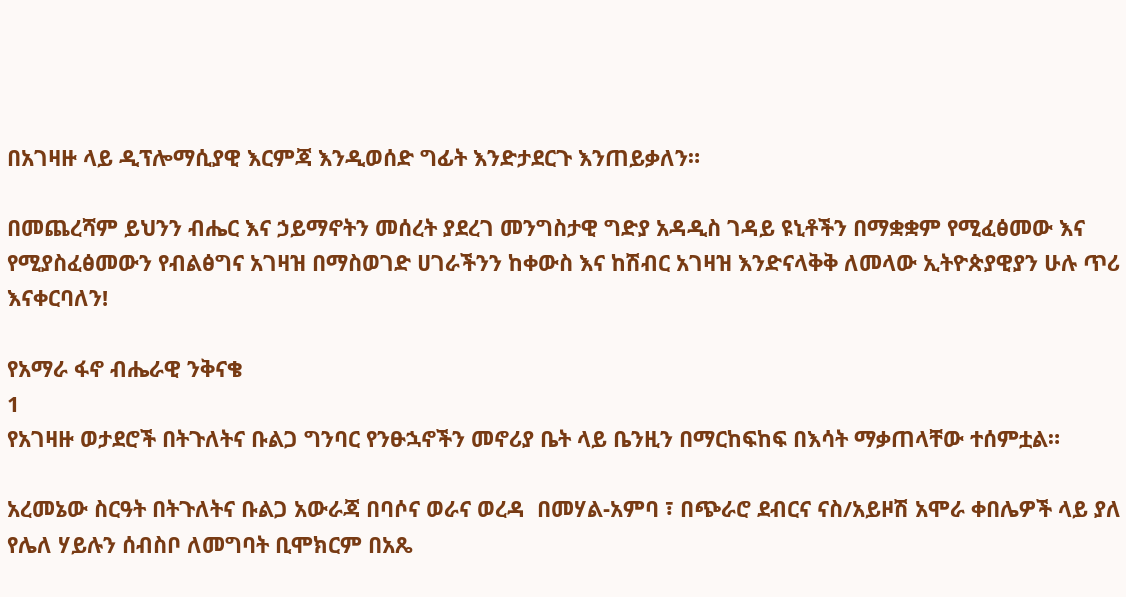በአገዛዙ ላይ ዲፕሎማሲያዊ እርምጃ እንዲወሰድ ግፊት እንድታደርጉ እንጠይቃለን።

በመጨረሻም ይህንን ብሔር እና ኃይማኖትን መሰረት ያደረገ መንግስታዊ ግድያ አዳዲስ ገዳይ ዩኒቶችን በማቋቋም የሚፈፅመው እና የሚያስፈፅመውን የብልፅግና አገዛዝ በማስወገድ ሀገራችንን ከቀውስ እና ከሽብር አገዛዝ እንድናላቅቅ ለመላው ኢትዮጵያዊያን ሁሉ ጥሪ እናቀርባለን!

የአማራ ፋኖ ብሔራዊ ንቅናቄ
1
የአገዛዙ ወታደሮች በትጉለትና ቡልጋ ግንባር የንፁኋኖችን መኖሪያ ቤት ላይ ቤንዚን በማርከፍከፍ በእሳት ማቃጠላቸው ተሰምቷል።

አረመኔው ስርዓት በትጉለትና ቡልጋ አውራጃ በባሶና ወራና ወረዳ  በመሃል-አምባ ፣ በጭራሮ ደብርና ናስ/አይዞሽ አሞራ ቀበሌዎች ላይ ያለ የሌለ ሃይሉን ሰብስቦ ለመግባት ቢሞክርም በአጼ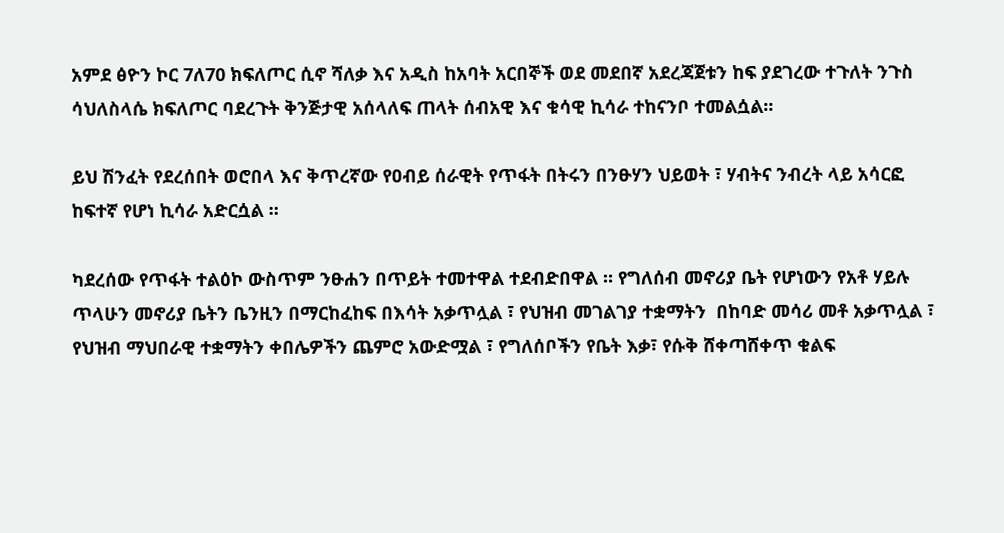አምደ ፅዮን ኮር 7ለ70 ክፍለጦር ሲኖ ሻለቃ እና አዲስ ከአባት አርበኞች ወደ መደበኛ አደረጃጀቱን ከፍ ያደገረው ተጉለት ንጉስ ሳህለስላሴ ክፍለጦር ባደረጉት ቅንጅታዊ አሰላለፍ ጠላት ሰብአዊ እና ቁሳዊ ኪሳራ ተከናንቦ ተመልሷል።

ይህ ሽንፈት የደረሰበት ወሮበላ እና ቅጥረኛው የዐብይ ሰራዊት የጥፋት በትሩን በንፁሃን ህይወት ፣ ሃብትና ንብረት ላይ አሳርፎ ከፍተኛ የሆነ ኪሳራ አድርሷል ።

ካደረሰው የጥፋት ተልዕኮ ውስጥም ንፁሐን በጥይት ተመተዋል ተደብድበዋል ። የግለሰብ መኖሪያ ቤት የሆነውን የአቶ ሃይሉ ጥላሁን መኖሪያ ቤትን ቤንዚን በማርከፈከፍ በእሳት አቃጥሏል ፣ የህዝብ መገልገያ ተቋማትን  በከባድ መሳሪ መቶ አቃጥሏል ፣ የህዝብ ማህበራዊ ተቋማትን ቀበሌዎችን ጨምሮ አውድሟል ፣ የግለሰቦችን የቤት እቃ፣ የሱቅ ሸቀጣሸቀጥ ቁልፍ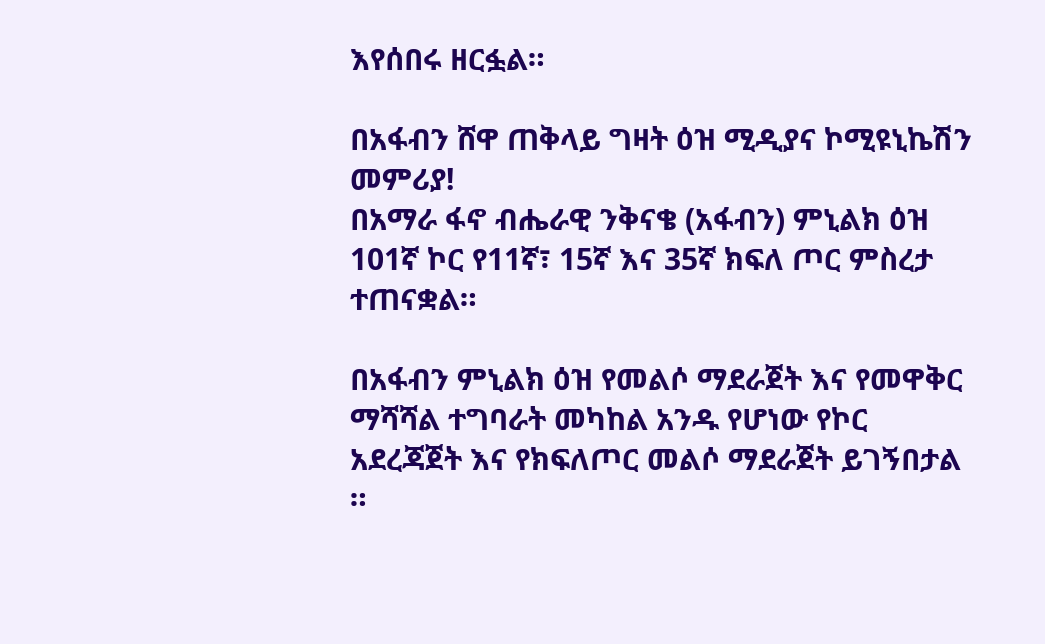እየሰበሩ ዘርፏል።

በአፋብን ሸዋ ጠቅላይ ግዛት ዕዝ ሚዲያና ኮሚዩኒኬሽን መምሪያ!
በአማራ ፋኖ ብሔራዊ ንቅናቄ (አፋብን) ምኒልክ ዕዝ 101ኛ ኮር የ11ኛ፣ 15ኛ እና 35ኛ ክፍለ ጦር ምስረታ ተጠናቋል።

በአፋብን ምኒልክ ዕዝ የመልሶ ማደራጀት እና የመዋቅር ማሻሻል ተግባራት መካከል አንዱ የሆነው የኮር አደረጃጀት እና የክፍለጦር መልሶ ማደራጀት ይገኝበታል ።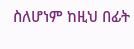ስለሆነም ከዚህ በፊት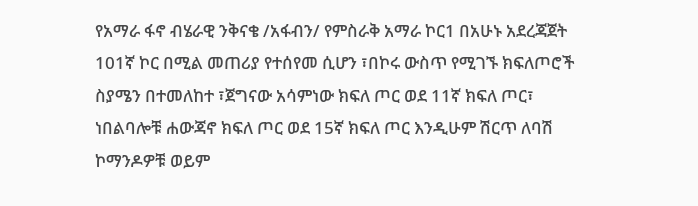የአማራ ፋኖ ብሄራዊ ንቅናቄ /አፋብን/ የምስራቅ አማራ ኮር1 በአሁኑ አደረጃጀት 101ኛ ኮር በሚል መጠሪያ የተሰየመ ሲሆን ፣በኮሩ ውስጥ የሚገኙ ክፍለጦሮች ስያሜን በተመለከተ ፣ጀግናው አሳምነው ክፍለ ጦር ወደ 11ኛ ክፍለ ጦር፣ ነበልባሎቹ ሐውጃኖ ክፍለ ጦር ወደ 15ኛ ክፍለ ጦር እንዲሁም ሽርጥ ለባሽ ኮማንዶዎቹ ወይም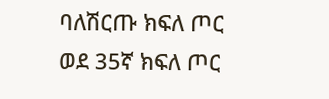ባለሽርጡ ክፍለ ጦር ወደ 35ኛ ክፍለ ጦር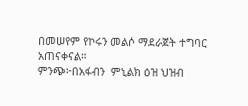በመሠየም የኮሩን መልሶ ማደራጀት ተግባር አጠናቀናል።
ምንጭ፦በአፋብን  ምኒልክ ዕዝ ህዝብ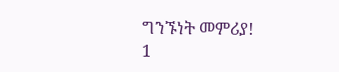ግንኙነት መምሪያ!
1